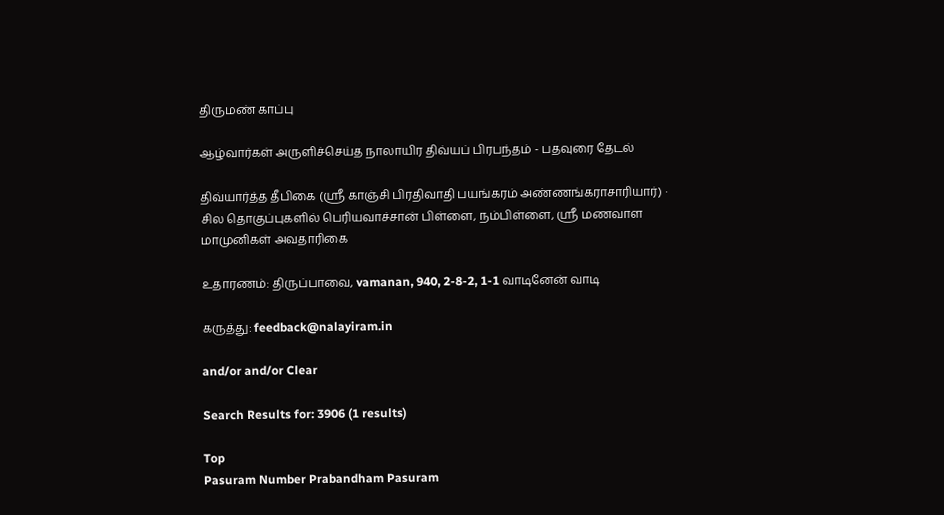திருமண் காப்பு

ஆழ்வார்கள் அருளிச்செய்த நாலாயிர திவ்யப் பிரபந்தம் - பதவுரை தேடல்

திவ்யார்த்த தீபிகை (ஸ்ரீ காஞ்சி பிரதிவாதி பயங்கரம் அண்ணங்கராசாரியார்) · சில தொகுப்புகளில் பெரியவாச்சான் பிள்ளை, நம்பிள்ளை, ஸ்ரீ மணவாள மாமுனிகள் அவதாரிகை

உதாரணம்: திருப்பாவை, vamanan, 940, 2-8-2, 1-1 வாடினேன் வாடி

கருத்து: feedback@nalayiram.in

and/or and/or Clear

Search Results for: 3906 (1 results)

Top
Pasuram Number Prabandham Pasuram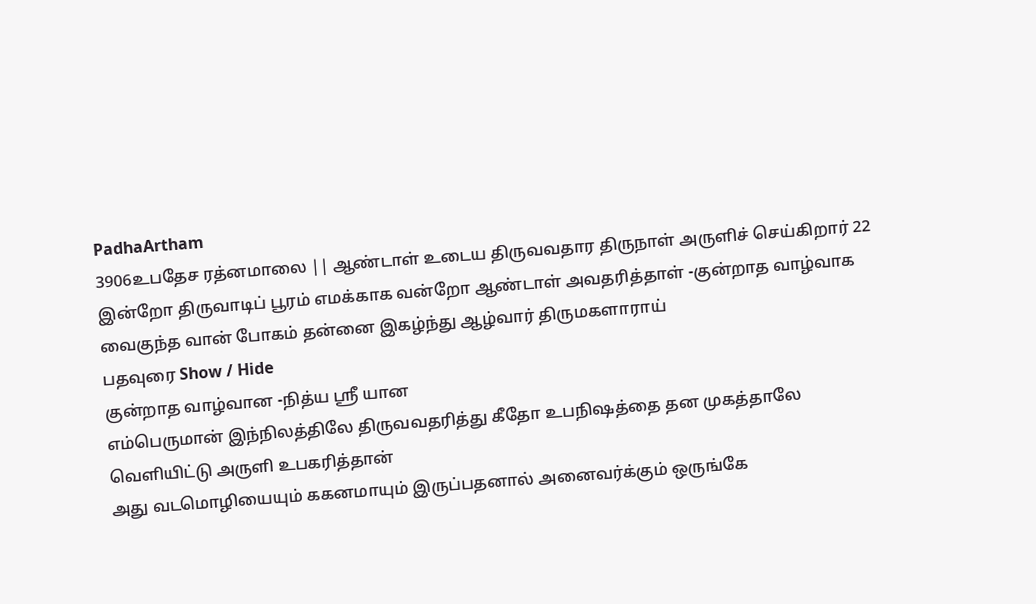PadhaArtham
3906உபதேச ரத்னமாலை || ஆண்டாள் உடைய திருவவதார திருநாள் அருளிச் செய்கிறார் 22
இன்றோ திருவாடிப் பூரம் எமக்காக வன்றோ ஆண்டாள் அவதரித்தாள் -குன்றாத வாழ்வாக வைகுந்த வான் போகம் தன்னை இகழ்ந்து ஆழ்வார் திருமகளாராய்
பதவுரை Show / Hide
குன்றாத வாழ்வான -நித்ய ஸ்ரீ யான
எம்பெருமான் இந்நிலத்திலே திருவவதரித்து கீதோ உபநிஷத்தை தன முகத்தாலே வெளியிட்டு அருளி உபகரித்தான்
அது வடமொழியையும் ககனமாயும் இருப்பதனால் அனைவர்க்கும் ஒருங்கே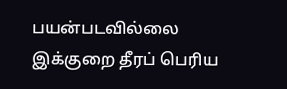பயன்படவில்லை
இக்குறை தீரப் பெரிய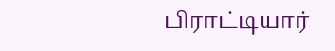பிராட்டியார்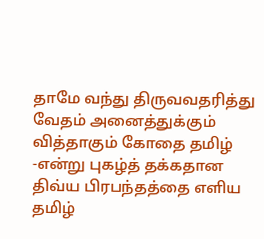தாமே வந்து திருவவதரித்து வேதம் அனைத்துக்கும் வித்தாகும் கோதை தமிழ் -என்று புகழ்த் தக்கதான
திவ்ய பிரபந்தத்தை எளிய தமிழ்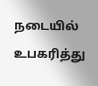நடையில் உபகரித்து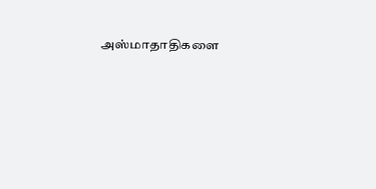அஸ்மாதாதிகளை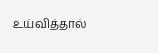உய்வித்தால்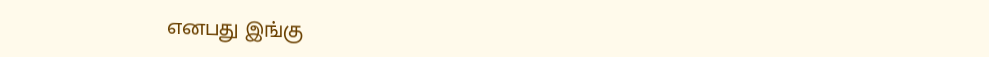எனபது இங்கு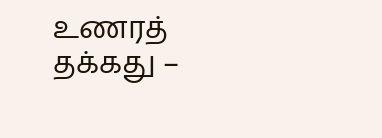உணரத் தக்கது –